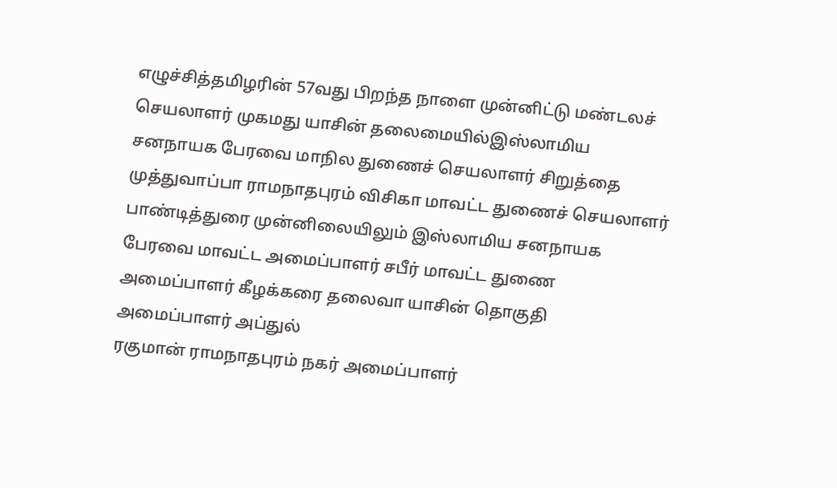எழுச்சித்தமிழரின் 57வது பிறந்த நாளை முன்னிட்டு மண்டலச் செயலாளர் முகமது யாசின் தலைமையில்இஸ்லாமிய சனநாயக பேரவை மாநில துணைச் செயலாளர் சிறுத்தை முத்துவாப்பா ராமநாதபுரம் விசிகா மாவட்ட துணைச் செயலாளர் பாண்டித்துரை முன்னிலையிலும் இஸ்லாமிய சனநாயக பேரவை மாவட்ட அமைப்பாளர் சபீர் மாவட்ட துணை அமைப்பாளர் கீழக்கரை தலைவா யாசின் தொகுதி அமைப்பாளர் அப்துல்
ரகுமான் ராமநாதபுரம் நகர் அமைப்பாளர்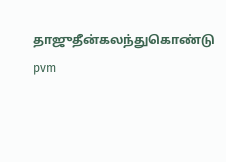தாஜுதீன்கலந்துகொண்டு pvm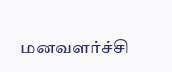மனவளர்ச்சி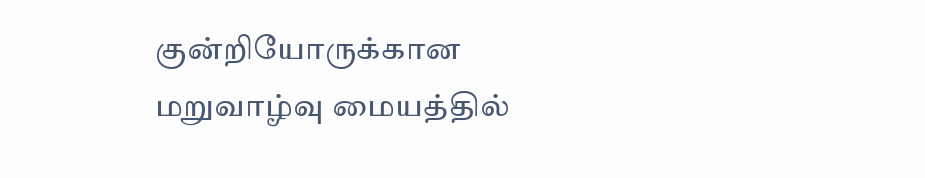குன்றியோருக்கான மறுவாழ்வு மையத்தில்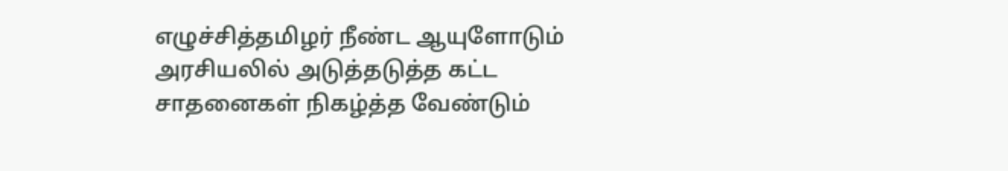எழுச்சித்தமிழர் நீண்ட ஆயுளோடும் அரசியலில் அடுத்தடுத்த கட்ட சாதனைகள் நிகழ்த்த வேண்டும்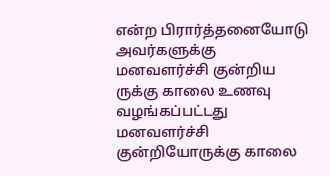என்ற பிரார்த்தனையோடு அவர்களுக்கு மனவளர்ச்சி குன்றிய ருக்கு காலை உணவு வழங்கப்பட்டது
மனவளர்ச்சி குன்றியோருக்கு காலை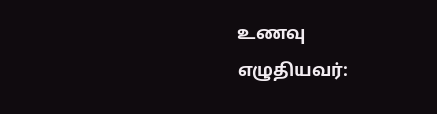உணவு
எழுதியவர்: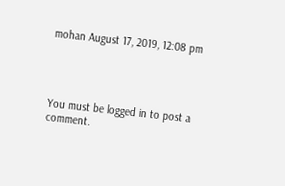mohan August 17, 2019, 12:08 pm




You must be logged in to post a comment.